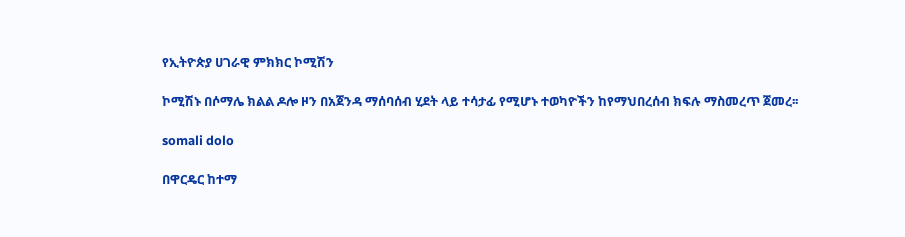የኢትዮጵያ ሀገራዊ ምክክር ኮሚሽን

ኮሚሽኑ በሶማሌ ክልል ዶሎ ዞን በአጀንዳ ማሰባሰብ ሂደት ላይ ተሳታፊ የሚሆኑ ተወካዮችን ከየማህበረሰብ ክፍሉ ማስመረጥ ጀመረ፡፡

somali dolo

በዋርዴር ከተማ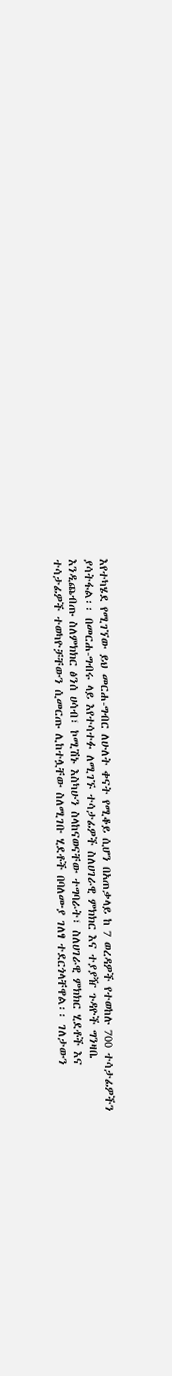እየተካሄደ የሚገኘው ይህ መርሐ-ግብር ለሁለት ቀናት የሚቆይ ሲሆን በአጠቃላይ ከ 7 ወረዳዎች የተወከሉ 700 ተሳታፊዎችን ያሳትፋል፡፡ በመርሐ-ግብሩ ላይ እየተሳተፉ ለሚገኙ ተሳታፊዎች ስለሀገራዊ ምክክር እና ተያያዥ ጉዳዮች ግንዛቤ እንዲጨብጡ ስለምክክር ፅንሰ ሀሳብ፣ ኮሚሽኑ እስካሁን ስላከናወናቸው ተግባራት፣ ስለሀገራዊ ምክክር ሂደቶች እና ተሳታፊዎች ተወካዮቻቸውን ሲመርጡ ሊከተሏቸው ስለሚገቡ ሂደቶች በባለሙያ ገለፃ ተደርጎላቸዋል፡፡ ገለታውን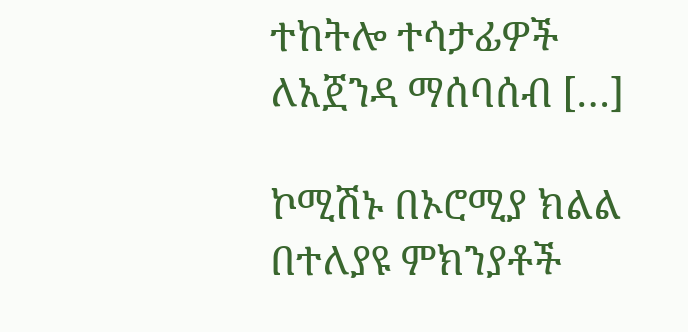ተከትሎ ተሳታፊዎች ለአጀንዳ ማሰባሰብ […]

ኮሚሽኑ በኦሮሚያ ክልል በተለያዩ ምክንያቶች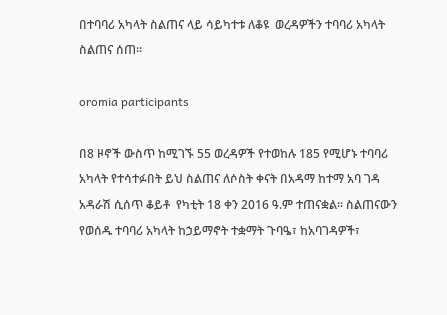በተባባሪ አካላት ስልጠና ላይ ሳይካተቱ ለቆዩ  ወረዳዎችን ተባባሪ አካላት  ስልጠና ሰጠ፡፡

oromia participants

በ8 ዞኖች ውስጥ ከሚገኙ 55 ወረዳዎች የተወከሉ 185 የሚሆኑ ተባባሪ አካላት የተሳተፉበት ይህ ስልጠና ለሶስት ቀናት በአዳማ ከተማ አባ ገዳ አዳራሽ ሲሰጥ ቆይቶ  የካቲት 18 ቀን 2016 ዓ.ም ተጠናቋል፡፡ ስልጠናውን የወሰዱ ተባባሪ አካላት ከኃይማኖት ተቋማት ጉባዔ፣ ከአባገዳዎች፣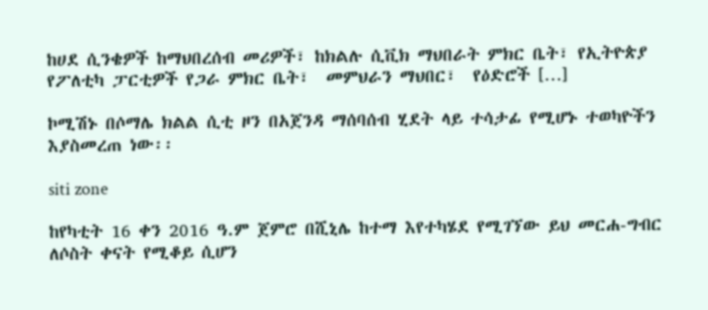ከሀደ ሲንቄዎች ከማህበረሰብ መሪዎች፣ ከክልሉ ሲቪክ ማህበራት ምክር ቤት፣ የኢትዮጵያ የፖለቲካ ፓርቲዎች የጋራ ምክር ቤት፣  መምህራን ማህበር፣  የዕድሮች […]

ኮሚሽኑ በሶማሌ ክልል ሲቲ ዞን በአጀንዳ ማሰባሰብ ሂደት ላይ ተሳታፊ የሚሆኑ ተወካዮችን እያስመረጠ ነው፡፡

siti zone

ከየካቲት 16 ቀን 2016 ዓ.ም ጀምሮ በሺኒሌ ከተማ እየተካሄደ የሚገኘው ይህ መርሐ-ግብር ለሶስት ቀናት የሚቆይ ሲሆን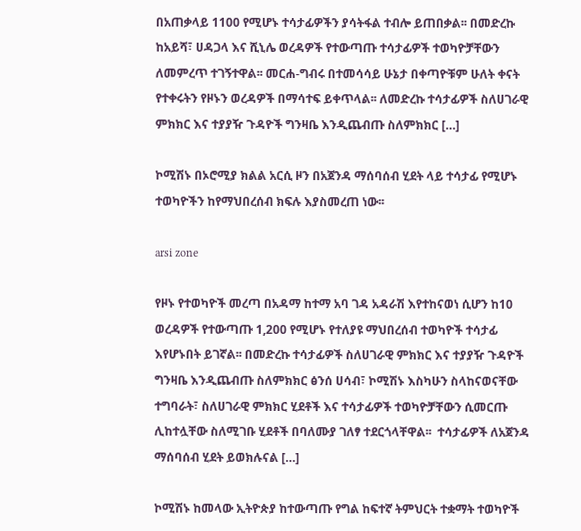በአጠቃላይ 1100 የሚሆኑ ተሳታፊዎችን ያሳትፋል ተብሎ ይጠበቃል፡፡ በመድረኩ ከአይሻ፣ ሀዳጋላ እና ሺኒሌ ወረዳዎች የተውጣጡ ተሳታፊዎች ተወካዮቻቸውን ለመምረጥ ተገኝተዋል፡፡ መርሐ-ግብሩ በተመሳሳይ ሁኔታ በቀጣዮቹም ሁለት ቀናት የተቀሩትን የዞኑን ወረዳዎች በማሳተፍ ይቀጥላል፡፡ ለመድረኩ ተሳታፊዎች ስለሀገራዊ ምክክር እና ተያያዥ ጉዳዮች ግንዛቤ እንዲጨብጡ ስለምክክር […]

ኮሚሽኑ በኦሮሚያ ክልል አርሲ ዞን በአጀንዳ ማሰባሰብ ሂደት ላይ ተሳታፊ የሚሆኑ ተወካዮችን ከየማህበረሰብ ክፍሉ እያስመረጠ ነው፡፡

arsi zone

የዞኑ የተወካዮች መረጣ በአዳማ ከተማ አባ ገዳ አዳራሽ እየተከናወነ ሲሆን ከ10 ወረዳዎች የተውጣጡ 1,200 የሚሆኑ የተለያዩ ማህበረሰብ ተወካዮች ተሳታፊ እየሆኑበት ይገኛል፡፡ በመድረኩ ተሳታፊዎች ስለሀገራዊ ምክክር እና ተያያዥ ጉዳዮች ግንዛቤ እንዲጨብጡ ስለምክክር ፅንሰ ሀሳብ፣ ኮሚሽኑ እስካሁን ስላከናወናቸው ተግባራት፣ ስለሀገራዊ ምክክር ሂደቶች እና ተሳታፊዎች ተወካዮቻቸውን ሲመርጡ ሊከተሏቸው ስለሚገቡ ሂደቶች በባለሙያ ገለፃ ተደርጎላቸዋል፡፡  ተሳታፊዎች ለአጀንዳ ማሰባሰብ ሂደት ይወክሉናል […]

ኮሚሽኑ ከመላው ኢትዮጵያ ከተውጣጡ የግል ከፍተኛ ትምህርት ተቋማት ተወካዮች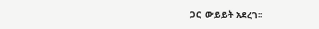ጋር  ውይይት አደረገ፡፡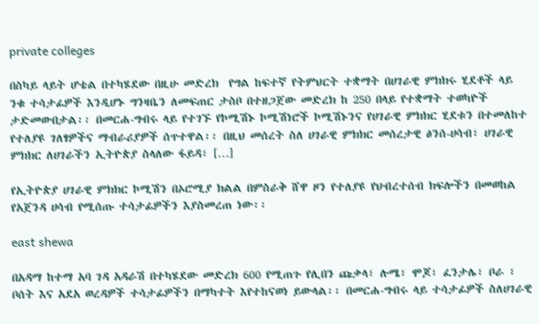private colleges

በስካይ ላይት ሆቴል በተካሄደው በዚሁ መድረክ  የግል ከፍተኛ የትምህርት ተቋማት በሀገራዊ ምክክሩ ሂደቶች ላይ ንቁ ተሳታፊዎች እንዲሆኑ ግንዛቤን ለመፍጠር ታስቦ በተዘጋጀው መድረክ ከ 250 በላይ የተቋማት ተወካዮች ታድመውበታል፡፡ በመርሐ-ግብሩ ላይ የተገኙ የኮሚሽኑ ኮሚሽነሮች ኮሚሽኑንና የሀገራዊ ምክክር ሂደቱን በተመለከተ የተለያዩ ገለፃዎችና ማብራሪያዎች ሰጥተዋል፡፡ በዚህ መሰረት ስለ ሀገራዊ ምክክር መሰረታዊ ፅንሰ-ሀሳብ፣ ሀገራዊ ምክክር ለሀገራችን ኢትዮጵያ ስላለው ፋይዳ፣ […]

የኢትዮጵያ ሀገራዊ ምክክር ኮሚሽን በኦሮሚያ ክልል በምስራቅ ሸዋ ዞን የተለያዩ የህብረተሰብ ክፍሎችን በመወከል የአጀንዳ ሀሳብ የሚሰጡ ተሳታፊዎችን እያስመረጠ ነው፡፡

east shewa

በአዳማ ከተማ አባ ገዳ አዳራሽ በተካሄደው መድረክ 600 የሚጠጉ የሊበን ጩቃላ፣ ሉሜ፣ ሞጆ፣ ፈንታሌ፣ ቦራ ፣ ቦሰት እና አደአ ወረዳዎች ተሳታፊዎችን በማካተት እየተከናወነ ይውላል፡፡ በመርሐ-ግብሩ ላይ ተሳታፊዎች ስለሀገራዊ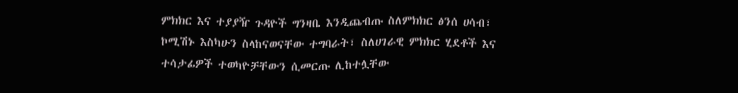ምክክር እና ተያያዥ ጉዳዮች ግንዛቤ እንዲጨብጡ ስለምክክር ፅንሰ ሀሳብ፣ ኮሚሽኑ እስካሁን ስላከናወናቸው ተግባራት፣ ስለሀገራዊ ምክክር ሂደቶች እና ተሳታፊዎች ተወካዮቻቸውን ሲመርጡ ሊከተሏቸው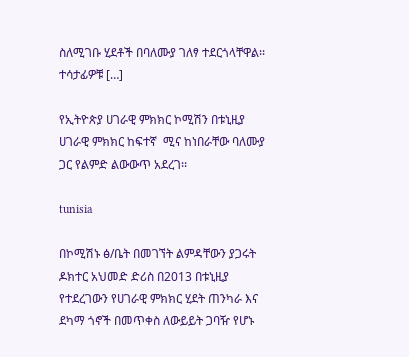ስለሚገቡ ሂደቶች በባለሙያ ገለፃ ተደርጎላቸዋል፡፡  ተሳታፊዎቹ […]

የኢትዮጵያ ሀገራዊ ምክክር ኮሚሽን በቱኒዚያ ሀገራዊ ምክክር ከፍተኛ  ሚና ከነበራቸው ባለሙያ ጋር የልምድ ልውውጥ አደረገ፡፡

tunisia

በኮሚሽኑ ፅ/ቤት በመገኘት ልምዳቸውን ያጋሩት ዶክተር አህመድ ድሪስ በ2013 በቱኒዚያ የተደረገውን የሀገራዊ ምክክር ሂደት ጠንካራ እና ደካማ ጎኖች በመጥቀስ ለውይይት ጋባዥ የሆኑ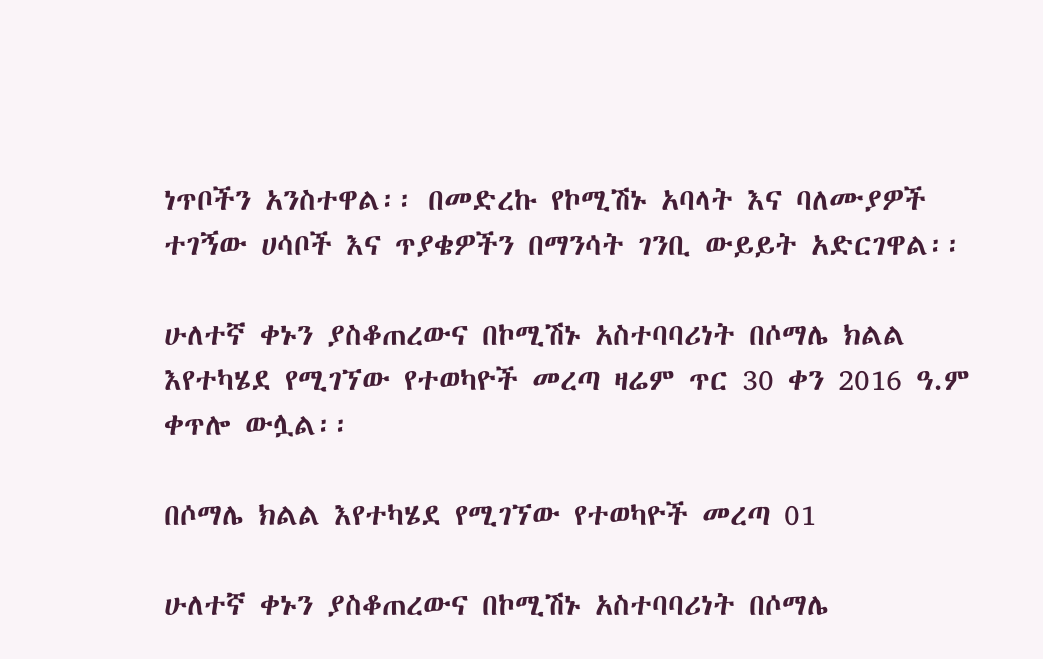ነጥቦችን አንስተዋል፡፡ በመድረኩ የኮሚሽኑ አባላት እና ባለሙያዎች ተገኝው ሀሳቦች እና ጥያቄዎችን በማንሳት ገንቢ ውይይት አድርገዋል፡፡

ሁለተኛ ቀኑን ያስቆጠረውና በኮሚሽኑ አስተባባሪነት በሶማሌ ክልል እየተካሄደ የሚገኘው የተወካዮች መረጣ ዛሬም ጥር 30 ቀን 2016 ዓ.ም ቀጥሎ ውሏል፡፡

በሶማሌ ክልል እየተካሄደ የሚገኘው የተወካዮች መረጣ 01

ሁለተኛ ቀኑን ያስቆጠረውና በኮሚሽኑ አስተባባሪነት በሶማሌ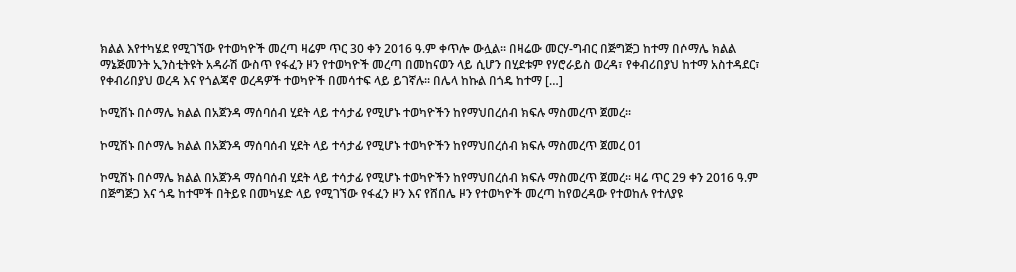ክልል እየተካሄደ የሚገኘው የተወካዮች መረጣ ዛሬም ጥር 30 ቀን 2016 ዓ.ም ቀጥሎ ውሏል፡፡ በዛሬው መርሃ-ግብር በጅግጅጋ ከተማ በሶማሌ ክልል ማኔጅመንት ኢንስቲትዩት አዳራሽ ውስጥ የፋፈን ዞን የተወካዮች መረጣ በመከናወን ላይ ሲሆን በሂደቱም የሃሮራይስ ወረዳ፣ የቀብሪበያህ ከተማ አስተዳደር፣ የቀብሪበያህ ወረዳ እና የጎልጃኖ ወረዳዎች ተወካዮች በመሳተፍ ላይ ይገኛሉ፡፡ በሌላ ከኩል በጎዴ ከተማ […]

ኮሚሽኑ በሶማሌ ክልል በአጀንዳ ማሰባሰብ ሂደት ላይ ተሳታፊ የሚሆኑ ተወካዮችን ከየማህበረሰብ ክፍሉ ማስመረጥ ጀመረ፡፡

ኮሚሽኑ በሶማሌ ክልል በአጀንዳ ማሰባሰብ ሂደት ላይ ተሳታፊ የሚሆኑ ተወካዮችን ከየማህበረሰብ ክፍሉ ማስመረጥ ጀመረ 01

ኮሚሽኑ በሶማሌ ክልል በአጀንዳ ማሰባሰብ ሂደት ላይ ተሳታፊ የሚሆኑ ተወካዮችን ከየማህበረሰብ ክፍሉ ማስመረጥ ጀመረ፡፡ ዛሬ ጥር 29 ቀን 2016 ዓ.ም በጅግጅጋ እና ጎዴ ከተሞች በትይዩ በመካሄድ ላይ የሚገኘው የፋፈን ዞን እና የሸበሌ ዞን የተወካዮች መረጣ ከየወረዳው የተወከሉ የተለያዩ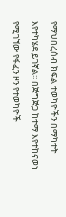የማህበረሰብ ክፍል ተወካዮችን በማካተት እየተካሄደ ይገኛል፡፡ በጅግጅጋ ከተማ እየተከናወነ የሚገኘው የፋፈን ዞን የተወካዮች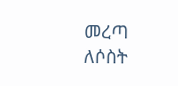መረጣ ለሶስት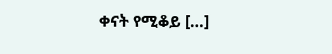ቀናት የሚቆይ […]